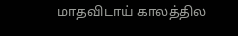மாதவிடாய் காலத்தில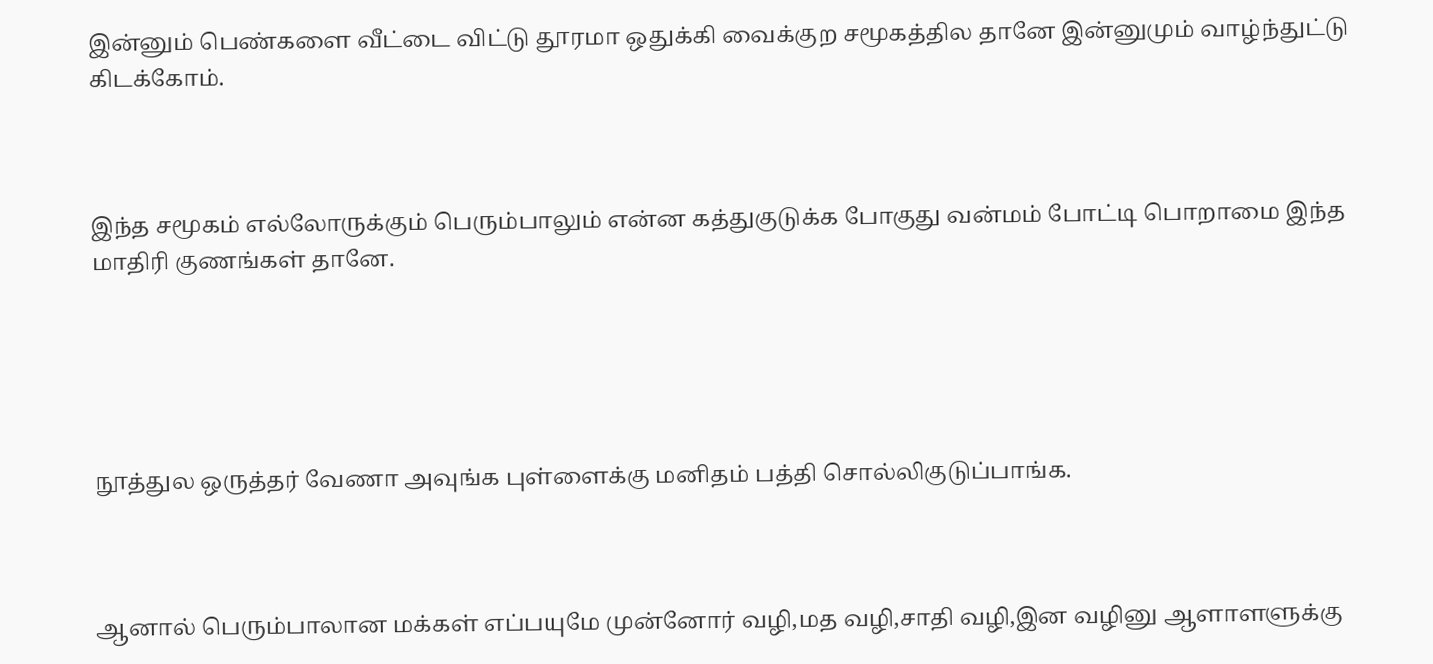இன்னும் பெண்களை வீட்டை விட்டு தூரமா ஒதுக்கி வைக்குற சமூகத்தில தானே இன்னுமும் வாழ்ந்துட்டு கிடக்கோம்.



இந்த சமூகம் எல்லோருக்கும் பெரும்பாலும் என்ன கத்துகுடுக்க போகுது வன்மம் போட்டி பொறாமை இந்த மாதிரி குணங்கள் தானே.





நூத்துல ஒருத்தர் வேணா அவுங்க புள்ளைக்கு மனிதம் பத்தி சொல்லிகுடுப்பாங்க.



ஆனால் பெரும்பாலான மக்கள் எப்பயுமே முன்னோர் வழி,மத வழி,சாதி வழி,இன வழினு ஆளாளளுக்கு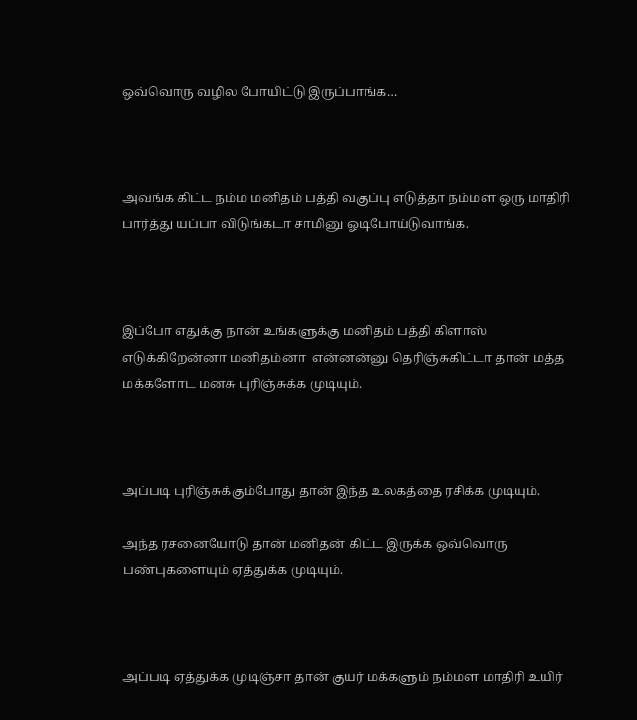ஒவ்வொரு வழில போயிட்டு இருப்பாங்க…



அவங்க கிட்ட நம்ம மனிதம் பத்தி வகுப்பு எடுத்தா நம்மள ஒரு மாதிரி பார்த்து யப்பா விடுங்கடா சாமினு ஓடிபோய்டுவாங்க.



இப்போ எதுக்கு நான் உங்களுக்கு மனிதம் பத்தி கிளாஸ் எடுக்கிறேன்னா மனிதம்னா  என்னன்னு தெரிஞ்சுகிட்டா தான் மத்த மக்களோட மனசு புரிஞ்சுக்க முடியும்.



அப்படி புரிஞ்சுக்கும்போது தான் இந்த உலகத்தை ரசிக்க முடியும்.

அந்த ரசனையோடு தான் மனிதன் கிட்ட இருக்க ஒவ்வொரு பண்புகளையும் ஏத்துக்க முடியும்.



அப்படி ஏத்துக்க முடிஞ்சா தான் குயர் மக்களும் நம்மள மாதிரி உயிர்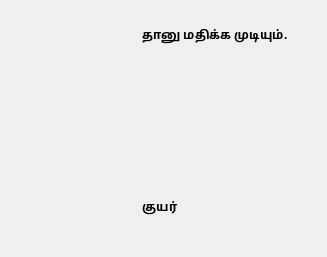தானு மதிக்க முடியும்.





குயர்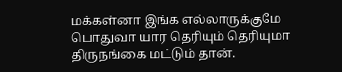மக்கள்னா இங்க எல்லாருக்குமே பொதுவா யார தெரியும் தெரியுமா திருநங்கை மட்டும் தான்.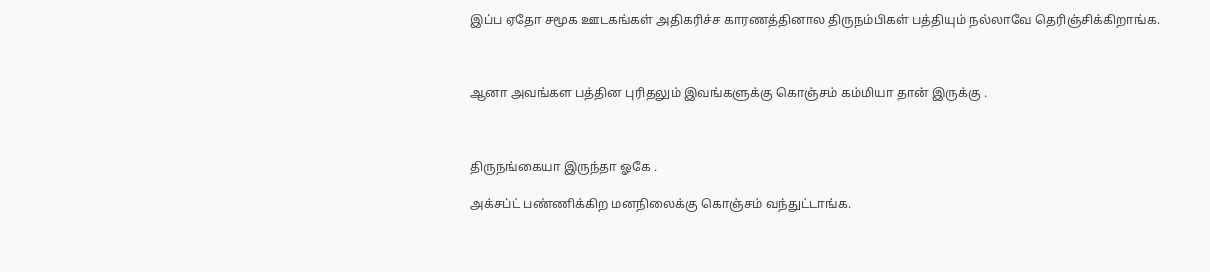இப்ப ஏதோ சமூக ஊடகங்கள் அதிகரிச்ச காரணத்தினால திருநம்பிகள் பத்தியும் நல்லாவே தெரிஞ்சிக்கிறாங்க.



ஆனா அவங்கள பத்தின புரிதலும் இவங்களுக்கு கொஞ்சம் கம்மியா தான் இருக்கு .



திருநங்கையா இருந்தா ஓகே .

அக்சப்ட் பண்ணிக்கிற மனநிலைக்கு கொஞ்சம் வந்துட்டாங்க.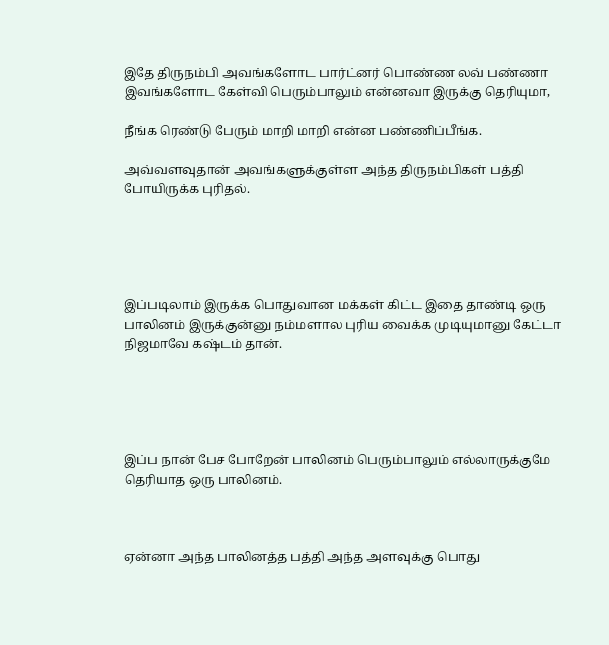இதே திருநம்பி அவங்களோட பார்ட்னர் பொண்ண லவ் பண்ணா இவங்களோட கேள்வி பெரும்பாலும் என்னவா இருக்கு தெரியுமா,

நீங்க ரெண்டு பேரும் மாறி மாறி என்ன பண்ணிப்பீங்க.

அவ்வளவுதான் அவங்களுக்குள்ள அந்த திருநம்பிகள் பத்தி போயிருக்க புரிதல்.





இப்படிலாம் இருக்க பொதுவான மக்கள் கிட்ட இதை தாண்டி ஒரு பாலினம் இருக்குன்னு நம்மளால புரிய வைக்க முடியுமானு கேட்டா நிஜமாவே கஷ்டம் தான்.





இப்ப நான் பேச போறேன் பாலினம் பெரும்பாலும் எல்லாருக்குமே தெரியாத ஒரு பாலினம்.



ஏன்னா அந்த பாலினத்த பத்தி அந்த அளவுக்கு பொது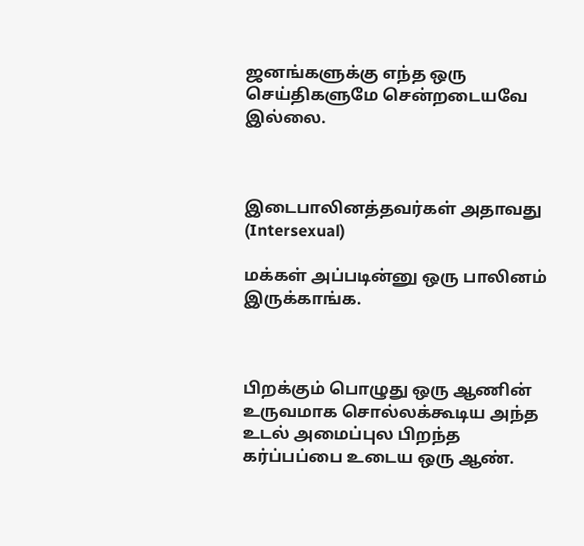ஜனங்களுக்கு எந்த ஒரு செய்திகளுமே சென்றடையவே இல்லை.



இடைபாலினத்தவர்கள் அதாவது (Intersexual)

மக்கள் அப்படின்னு ஒரு பாலினம் இருக்காங்க.



பிறக்கும் பொழுது ஒரு ஆணின் உருவமாக சொல்லக்கூடிய அந்த உடல் அமைப்புல பிறந்த கர்ப்பப்பை உடைய ஒரு ஆண்.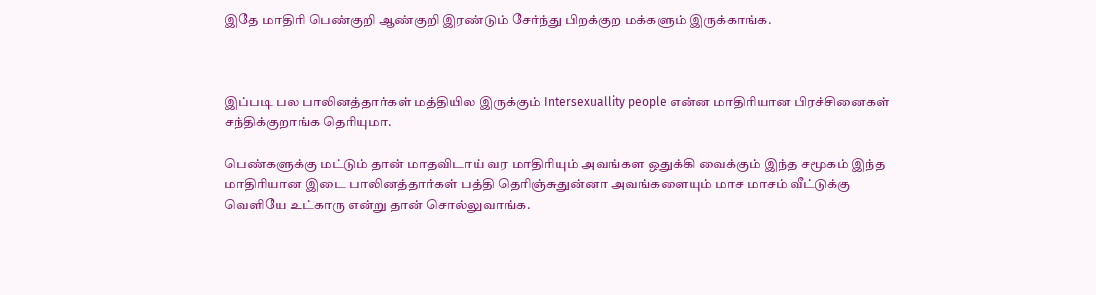இதே மாதிரி பெண்குறி ஆண்குறி இரண்டும் சேர்ந்து பிறக்குற மக்களும் இருக்காங்க.



இப்படி பல பாலினத்தார்கள் மத்தியில இருக்கும் Intersexuallity people என்ன மாதிரியான பிரச்சினைகள் சந்திக்குறாங்க தெரியுமா.

பெண்களுக்கு மட்டும் தான் மாதவிடாய் வர மாதிரியும் அவங்கள ஒதுக்கி வைக்கும் இந்த சமூகம் இந்த மாதிரியான இடை பாலினத்தார்கள் பத்தி தெரிஞ்சுதுன்னா அவங்களையும் மாச மாசம் வீட்டுக்கு வெளியே உட்காரு என்று தான் சொல்லுவாங்க.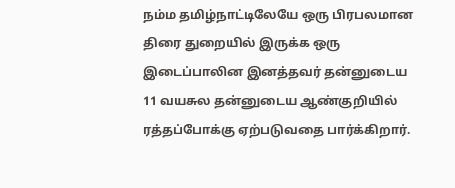நம்ம தமிழ்நாட்டிலேயே ஒரு பிரபலமான திரை துறையில் இருக்க ஒரு இடைப்பாலின இனத்தவர் தன்னுடைய 11 வயசுல தன்னுடைய ஆண்குறியில்  ரத்தப்போக்கு ஏற்படுவதை பார்க்கிறார்.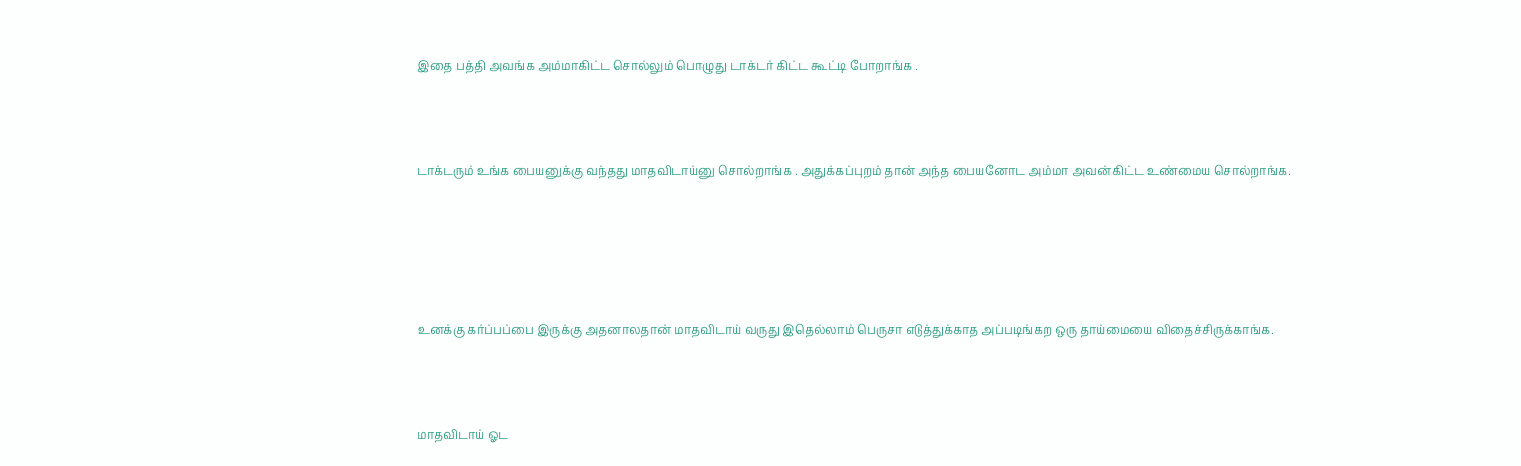இதை பத்தி அவங்க அம்மாகிட்ட சொல்லும் பொழுது டாக்டர் கிட்ட கூட்டி போறாங்க .



டாக்டரும் உங்க பையனுக்கு வந்தது மாதவிடாய்னு சொல்றாங்க . அதுக்கப்புறம் தான் அந்த பையனோட அம்மா அவன்கிட்ட உண்மைய சொல்றாங்க.





உனக்கு கர்ப்பப்பை இருக்கு அதனாலதான் மாதவிடாய் வருது இதெல்லாம் பெருசா எடுத்துக்காத அப்படிங்கற ஒரு தாய்மையை விதைச்சிருக்காங்க.



மாதவிடாய் ஓட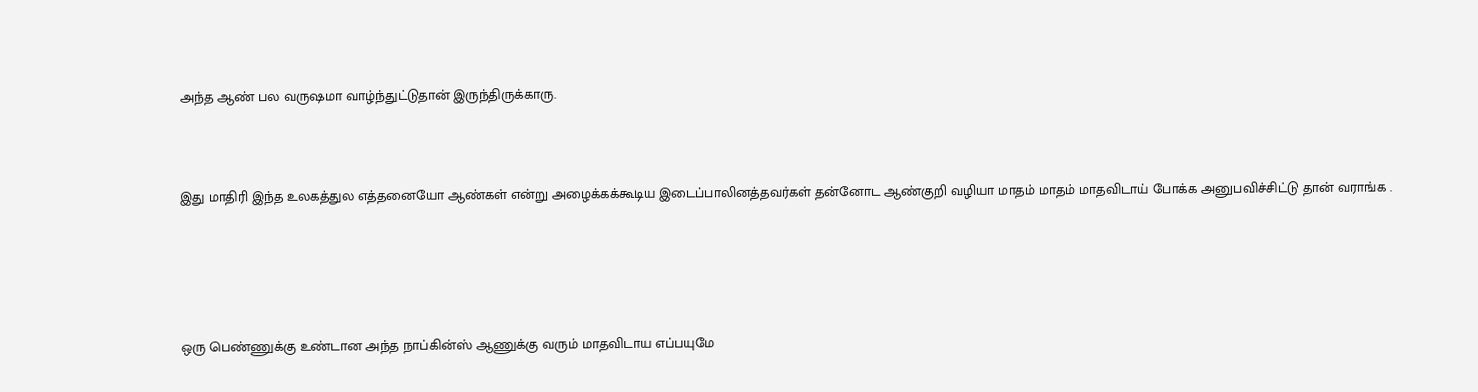அந்த ஆண் பல வருஷமா வாழ்ந்துட்டுதான் இருந்திருக்காரு.



இது மாதிரி இந்த உலகத்துல எத்தனையோ ஆண்கள் என்று அழைக்கக்கூடிய இடைப்பாலினத்தவர்கள் தன்னோட ஆண்குறி வழியா மாதம் மாதம் மாதவிடாய் போக்க அனுபவிச்சிட்டு தான் வராங்க .





ஒரு பெண்ணுக்கு உண்டான அந்த நாப்கின்ஸ் ஆணுக்கு வரும் மாதவிடாய எப்பயுமே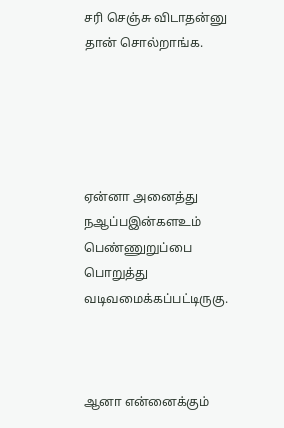சரி செஞ்சு விடாதன்னு தான் சொல்றாங்க.





ஏன்னா அனைத்து நஆப்பஇன்களஉம் பெண்ணுறுப்பை பொறுத்து வடிவமைக்கப்பட்டிருகு.



ஆனா என்னைக்கும்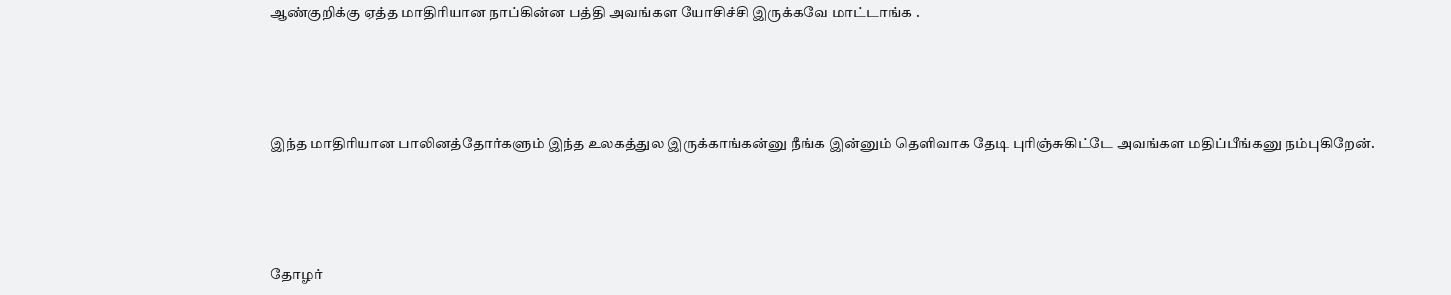ஆண்குறிக்கு ஏத்த மாதிரியான நாப்கின்ன பத்தி அவங்கள யோசிச்சி இருக்கவே மாட்டாங்க .





இந்த மாதிரியான பாலினத்தோர்களும் இந்த உலகத்துல இருக்காங்கன்னு நீங்க இன்னும் தெளிவாக தேடி புரிஞ்சுகிட்டே அவங்கள மதிப்பீங்கனு நம்புகிறேன்.





தோழர்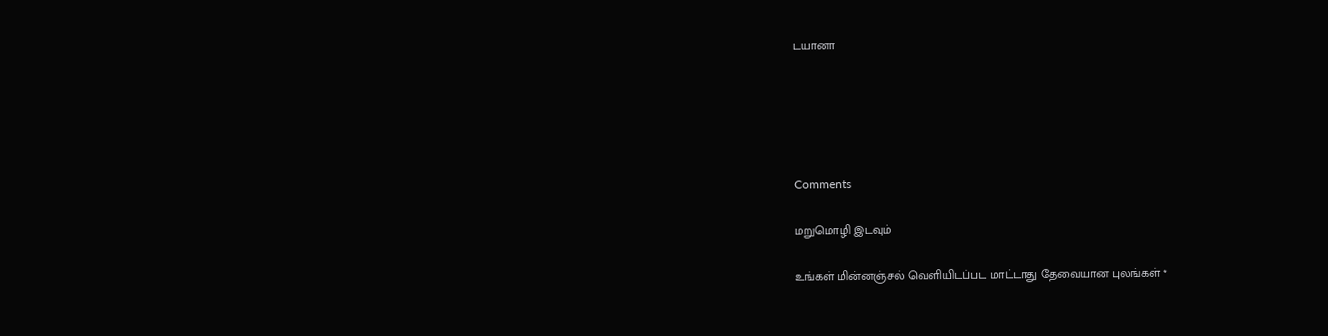டயானா





Comments

மறுமொழி இடவும்

உங்கள் மின்னஞ்சல் வெளியிடப்பட மாட்டாது தேவையான புலங்கள் *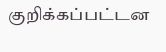குறிக்கப்பட்டன